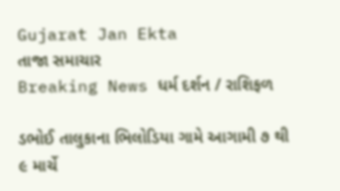Gujarat Jan Ekta
તાજા સમાચાર
Breaking News ધર્મ દર્શન / રાશિફળ

ડભોઈ તાલુકાના ભિલોડિયા ગામે આગામી ૭ થી ૯ માર્ચે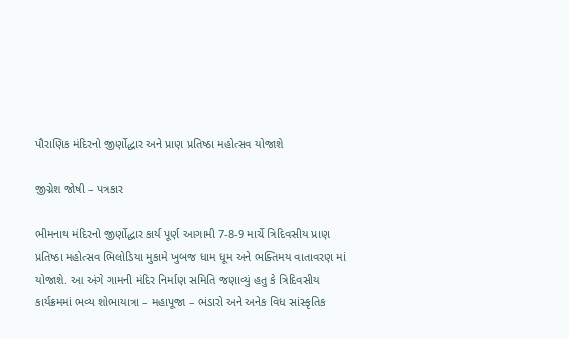પૌરાણિક મંદિરનો જીર્ણોદ્ધાર અને પ્રાણ પ્રતિષ્ઠા મહોત્સવ યોજાશે

જીગ્નેશ જોષી – પત્રકાર

ભીમનાથ મંદિરનો જીર્ણોદ્ધાર કાર્ય પૂર્ણ આગામી 7-8-9 માર્ચે ત્રિદિવસીય પ્રાણ પ્રતિષ્ઠા મહોત્સવ ભિલોડિયા મુકામે ખુબજ ધામ ધૂમ અને ભક્તિમય વાતાવરણ માં યોજાશે. આ અંગે ગામની મંદિર નિર્માણ સમિતિ જણાવ્યું હતુ કે ત્રિદિવસીય કાર્યક્રમમાં ભવ્ય શોભાયાત્રા – મહાપૂજા – ભંડારો અને અનેક વિધ સાંસ્કૃતિક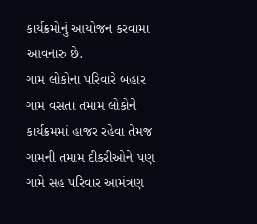કાર્યક્રમોનું આયોજન કરવામા આવનારુ છે.
ગામ લોકોના પરિવારે બહાર ગામ વસતા તમામ લોકોને કાર્યક્રમમાં હાજર રહેવા તેમજ ગામની તમામ દીકરીઓને પણ ગામે સહ પરિવાર આમંત્રણ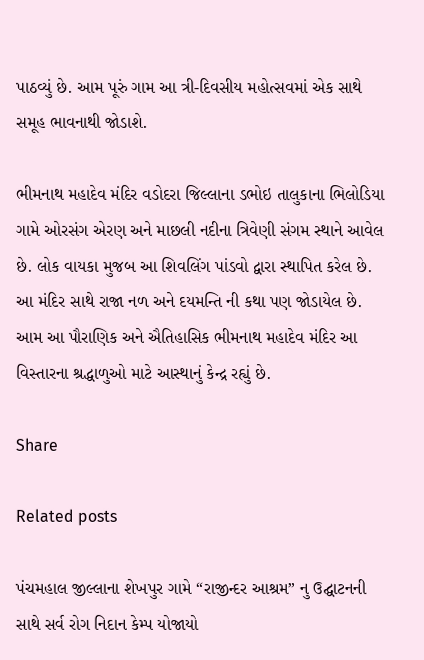પાઠવ્યું છે. આમ પૂરું ગામ આ ત્રી-દિવસીય મહોત્સવમાં એક સાથે સમૂહ ભાવનાથી જોડાશે.

ભીમનાથ મહાદેવ મંદિર વડોદરા જિલ્લાના ડભોઇ તાલુકાના ભિલોડિયા ગામે ઓરસંગ એરણ અને માછલી નદીના ત્રિવેણી સંગમ સ્થાને આવેલ છે. લોક વાયકા મુજબ આ શિવલિંગ પાંડવો દ્વારા સ્થાપિત કરેલ છે. આ મંદિર સાથે રાજા નળ અને દયમન્તિ ની કથા પણ જોડાયેલ છે. આમ આ પૌરાણિક અને ઐતિહાસિક ભીમનાથ મહાદેવ મંદિર આ વિસ્તારના શ્રદ્ધાળુઓ માટે આસ્થાનું કેન્દ્ર રહ્યું છે.

Share

Related posts

પંચમહાલ જીલ્લાના શેખપુર ગામે “રાજીન્દર આશ્રમ” નુ ઉદ્ઘાટનની સાથે સર્વ રોગ નિદાન કેમ્પ યોજાયો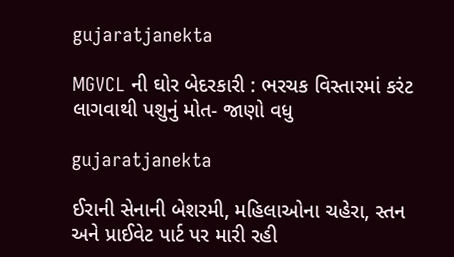gujaratjanekta

MGVCL ની ઘોર બેદરકારી : ભરચક વિસ્તારમાં કરંટ લાગવાથી પશુનું મોત- જાણો વધુ

gujaratjanekta

ઈરાની સેનાની બેશરમી, મહિલાઓના ચહેરા, સ્તન અને પ્રાઈવેટ પાર્ટ પર મારી રહી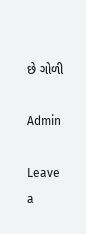છે ગોળી

Admin

Leave a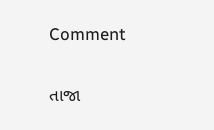Comment

તાજા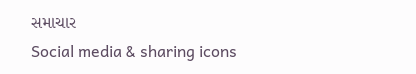સમાચાર
Social media & sharing icons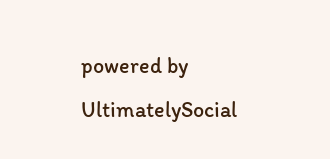powered by UltimatelySocial